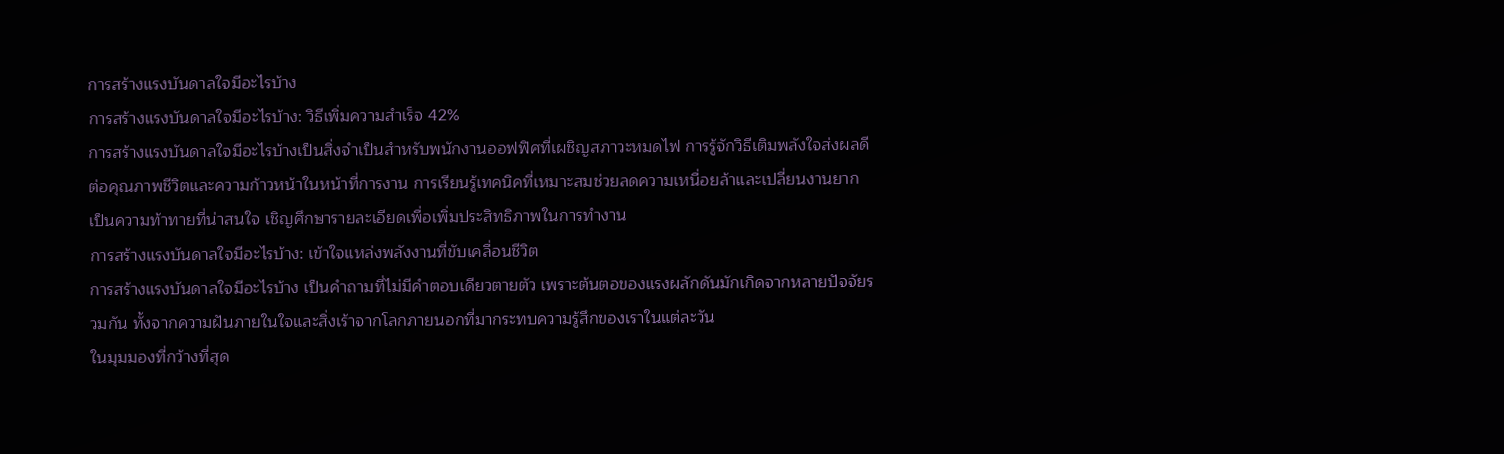การสร้างแรงบันดาลใจมีอะไรบ้าง
การสร้างแรงบันดาลใจมีอะไรบ้าง: วิธีเพิ่มความสำเร็จ 42%
การสร้างแรงบันดาลใจมีอะไรบ้างเป็นสิ่งจำเป็นสำหรับพนักงานออฟฟิศที่เผชิญสภาวะหมดไฟ การรู้จักวิธีเติมพลังใจส่งผลดีต่อคุณภาพชีวิตและความก้าวหน้าในหน้าที่การงาน การเรียนรู้เทคนิคที่เหมาะสมช่วยลดความเหนื่อยล้าและเปลี่ยนงานยากเป็นความท้าทายที่น่าสนใจ เชิญศึกษารายละเอียดเพื่อเพิ่มประสิทธิภาพในการทำงาน
การสร้างแรงบันดาลใจมีอะไรบ้าง: เข้าใจแหล่งพลังงานที่ขับเคลื่อนชีวิต
การสร้างแรงบันดาลใจมีอะไรบ้าง เป็นคำถามที่ไม่มีคำตอบเดียวตายตัว เพราะต้นตอของแรงผลักดันมักเกิดจากหลายปัจจัยรวมกัน ทั้งจากความฝันภายในใจและสิ่งเร้าจากโลกภายนอกที่มากระทบความรู้สึกของเราในแต่ละวัน
ในมุมมองที่กว้างที่สุด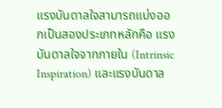แรงบันดาลใจสามารถแบ่งออกเป็นสองประเภทหลักคือ แรงบันดาลใจจากภายใน (Intrinsic Inspiration) และแรงบันดาล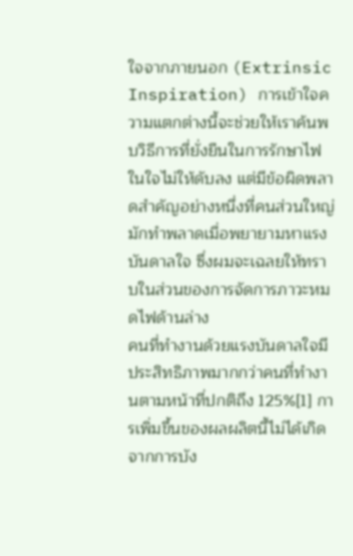ใจจากภายนอก (Extrinsic Inspiration) การเข้าใจความแตกต่างนี้จะช่วยให้เราค้นพบวิธีการที่ยั่งยืนในการรักษาไฟในใจไม่ให้ดับลง แต่มีข้อผิดพลาดสำคัญอย่างหนึ่งที่คนส่วนใหญ่มักทำพลาดเมื่อพยายามหาแรงบันดาลใจ ซึ่งผมจะเฉลยให้ทราบในส่วนของการจัดการภาวะหมดไฟด้านล่าง
คนที่ทำงานด้วยแรงบันดาลใจมีประสิทธิภาพมากกว่าคนที่ทำงานตามหน้าที่ปกติถึง 125%[1] การเพิ่มขึ้นของผลผลิตนี้ไม่ได้เกิดจากการบัง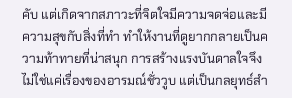คับ แต่เกิดจากสภาวะที่จิตใจมีความจดจ่อและมีความสุขกับสิ่งที่ทำ ทำให้งานที่ดูยากกลายเป็นความท้าทายที่น่าสนุก การสร้างแรงบันดาลใจจึงไม่ใช่แค่เรื่องของอารมณ์ชั่ววูบ แต่เป็นกลยุทธ์สำ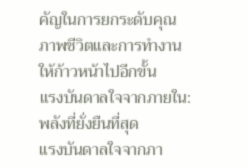คัญในการยกระดับคุณภาพชีวิตและการทำงานให้ก้าวหน้าไปอีกขั้น
แรงบันดาลใจจากภายใน: พลังที่ยั่งยืนที่สุด
แรงบันดาลใจจากภา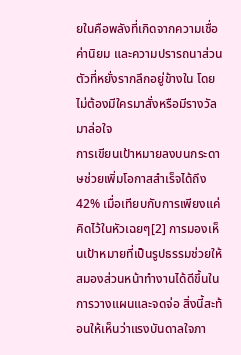ยในคือพลังที่เกิดจากความเชื่อ ค่านิยม และความปรารถนาส่วนตัวที่หยั่งรากลึกอยู่ข้างใน โดยไม่ต้องมีใครมาสั่งหรือมีรางวัลมาล่อใจ
การเขียนเป้าหมายลงบนกระดาษช่วยเพิ่มโอกาสสำเร็จได้ถึง 42% เมื่อเทียบกับการเพียงแค่คิดไว้ในหัวเฉยๆ[2] การมองเห็นเป้าหมายที่เป็นรูปธรรมช่วยให้สมองส่วนหน้าทำงานได้ดีขึ้นในการวางแผนและจดจ่อ สิ่งนี้สะท้อนให้เห็นว่าแรงบันดาลใจภา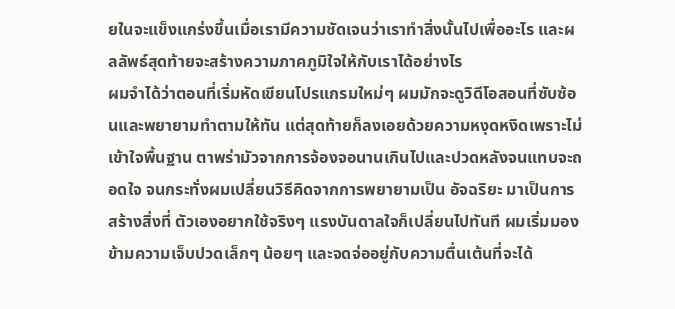ยในจะแข็งแกร่งขึ้นเมื่อเรามีความชัดเจนว่าเราทำสิ่งนั้นไปเพื่ออะไร และผลลัพธ์สุดท้ายจะสร้างความภาคภูมิใจให้กับเราได้อย่างไร
ผมจำได้ว่าตอนที่เริ่มหัดเขียนโปรแกรมใหม่ๆ ผมมักจะดูวิดีโอสอนที่ซับซ้อนและพยายามทำตามให้ทัน แต่สุดท้ายก็ลงเอยด้วยความหงุดหงิดเพราะไม่เข้าใจพื้นฐาน ตาพร่ามัวจากการจ้องจอนานเกินไปและปวดหลังจนแทบจะถอดใจ จนกระทั่งผมเปลี่ยนวิธีคิดจากการพยายามเป็น อัจฉริยะ มาเป็นการสร้างสิ่งที่ ตัวเองอยากใช้จริงๆ แรงบันดาลใจก็เปลี่ยนไปทันที ผมเริ่มมองข้ามความเจ็บปวดเล็กๆ น้อยๆ และจดจ่ออยู่กับความตื่นเต้นที่จะได้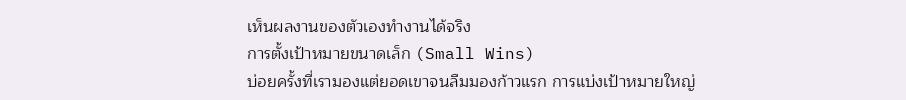เห็นผลงานของตัวเองทำงานได้จริง
การตั้งเป้าหมายขนาดเล็ก (Small Wins)
บ่อยครั้งที่เรามองแต่ยอดเขาจนลืมมองก้าวแรก การแบ่งเป้าหมายใหญ่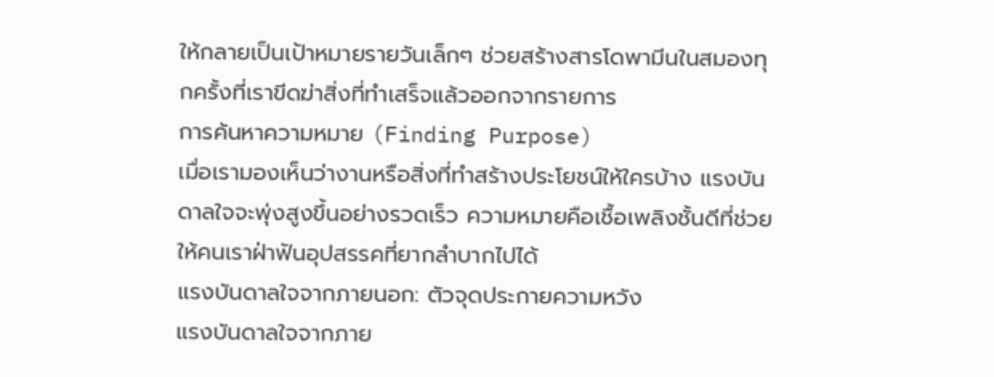ให้กลายเป็นเป้าหมายรายวันเล็กๆ ช่วยสร้างสารโดพามีนในสมองทุกครั้งที่เราขีดฆ่าสิ่งที่ทำเสร็จแล้วออกจากรายการ
การค้นหาความหมาย (Finding Purpose)
เมื่อเรามองเห็นว่างานหรือสิ่งที่ทำสร้างประโยชน์ให้ใครบ้าง แรงบันดาลใจจะพุ่งสูงขึ้นอย่างรวดเร็ว ความหมายคือเชื้อเพลิงชั้นดีที่ช่วยให้คนเราฝ่าฟันอุปสรรคที่ยากลำบากไปได้
แรงบันดาลใจจากภายนอก: ตัวจุดประกายความหวัง
แรงบันดาลใจจากภาย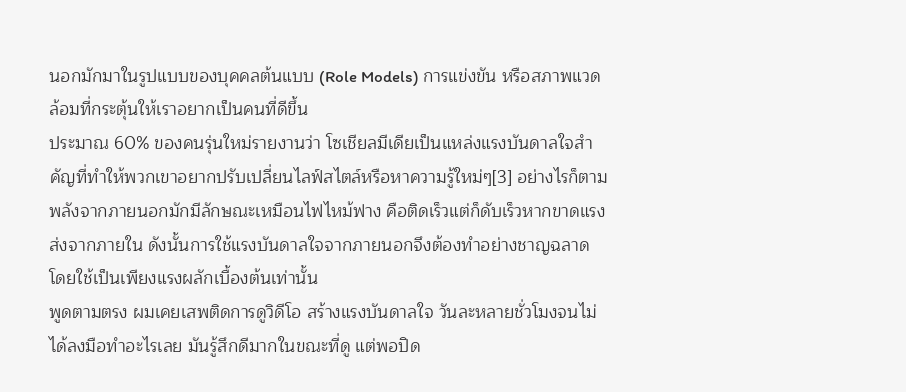นอกมักมาในรูปแบบของบุคคลต้นแบบ (Role Models) การแข่งขัน หรือสภาพแวดล้อมที่กระตุ้นให้เราอยากเป็นคนที่ดีขึ้น
ประมาณ 60% ของคนรุ่นใหม่รายงานว่า โซเชียลมีเดียเป็นแหล่งแรงบันดาลใจสำคัญที่ทำให้พวกเขาอยากปรับเปลี่ยนไลฟ์สไตล์หรือหาความรู้ใหม่ๆ[3] อย่างไรก็ตาม พลังจากภายนอกมักมีลักษณะเหมือนไฟไหม้ฟาง คือติดเร็วแต่ก็ดับเร็วหากขาดแรงส่งจากภายใน ดังนั้นการใช้แรงบันดาลใจจากภายนอกจึงต้องทำอย่างชาญฉลาด โดยใช้เป็นเพียงแรงผลักเบื้องต้นเท่านั้น
พูดตามตรง ผมเคยเสพติดการดูวิดีโอ สร้างแรงบันดาลใจ วันละหลายชั่วโมงจนไม่ได้ลงมือทำอะไรเลย มันรู้สึกดีมากในขณะที่ดู แต่พอปิด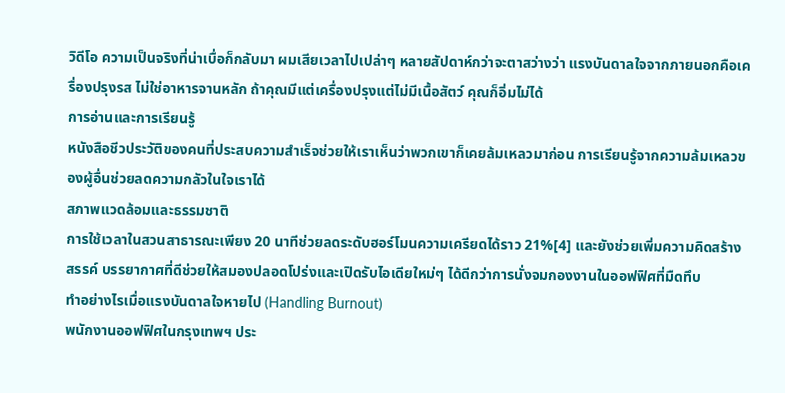วิดีโอ ความเป็นจริงที่น่าเบื่อก็กลับมา ผมเสียเวลาไปเปล่าๆ หลายสัปดาห์กว่าจะตาสว่างว่า แรงบันดาลใจจากภายนอกคือเครื่องปรุงรส ไม่ใช่อาหารจานหลัก ถ้าคุณมีแต่เครื่องปรุงแต่ไม่มีเนื้อสัตว์ คุณก็อิ่มไม่ได้
การอ่านและการเรียนรู้
หนังสือชีวประวัติของคนที่ประสบความสำเร็จช่วยให้เราเห็นว่าพวกเขาก็เคยล้มเหลวมาก่อน การเรียนรู้จากความล้มเหลวของผู้อื่นช่วยลดความกลัวในใจเราได้
สภาพแวดล้อมและธรรมชาติ
การใช้เวลาในสวนสาธารณะเพียง 20 นาทีช่วยลดระดับฮอร์โมนความเครียดได้ราว 21%[4] และยังช่วยเพิ่มความคิดสร้างสรรค์ บรรยากาศที่ดีช่วยให้สมองปลอดโปร่งและเปิดรับไอเดียใหม่ๆ ได้ดีกว่าการนั่งจมกองงานในออฟฟิศที่มืดทึบ
ทำอย่างไรเมื่อแรงบันดาลใจหายไป (Handling Burnout)
พนักงานออฟฟิศในกรุงเทพฯ ประ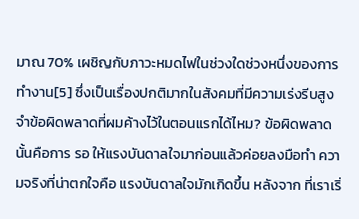มาณ 70% เผชิญกับภาวะหมดไฟในช่วงใดช่วงหนึ่งของการทำงาน[5] ซึ่งเป็นเรื่องปกติมากในสังคมที่มีความเร่งรีบสูง
จำข้อผิดพลาดที่ผมค้างไว้ในตอนแรกได้ไหม? ข้อผิดพลาดนั้นคือการ รอ ให้แรงบันดาลใจมาก่อนแล้วค่อยลงมือทำ ความจริงที่น่าตกใจคือ แรงบันดาลใจมักเกิดขึ้น หลังจาก ที่เราเริ่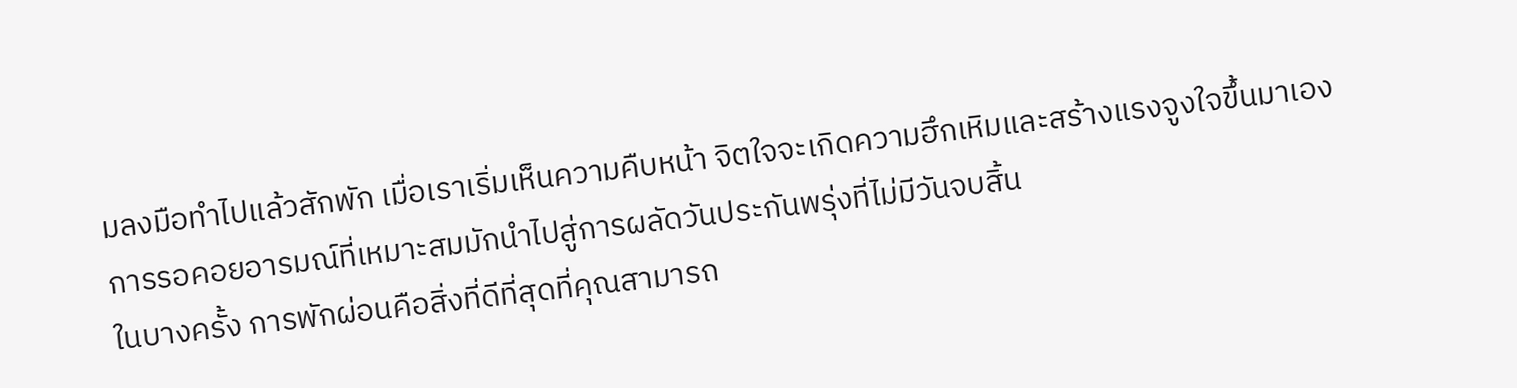มลงมือทำไปแล้วสักพัก เมื่อเราเริ่มเห็นความคืบหน้า จิตใจจะเกิดความฮึกเหิมและสร้างแรงจูงใจขึ้นมาเอง การรอคอยอารมณ์ที่เหมาะสมมักนำไปสู่การผลัดวันประกันพรุ่งที่ไม่มีวันจบสิ้น
ในบางครั้ง การพักผ่อนคือสิ่งที่ดีที่สุดที่คุณสามารถ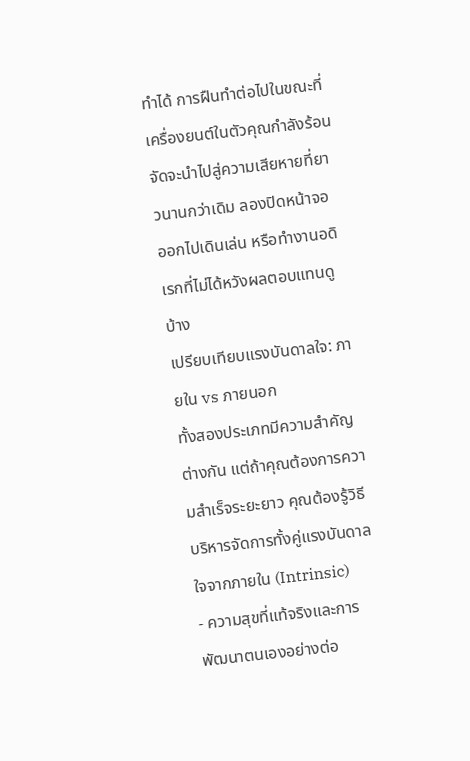ทำได้ การฝืนทำต่อไปในขณะที่เครื่องยนต์ในตัวคุณกำลังร้อนจัดจะนำไปสู่ความเสียหายที่ยาวนานกว่าเดิม ลองปิดหน้าจอ ออกไปเดินเล่น หรือทำงานอดิเรกที่ไม่ได้หวังผลตอบแทนดูบ้าง
เปรียบเทียบแรงบันดาลใจ: ภายใน vs ภายนอก
ทั้งสองประเภทมีความสำคัญต่างกัน แต่ถ้าคุณต้องการความสำเร็จระยะยาว คุณต้องรู้วิธีบริหารจัดการทั้งคู่แรงบันดาลใจจากภายใน (Intrinsic)
- ความสุขที่แท้จริงและการพัฒนาตนเองอย่างต่อ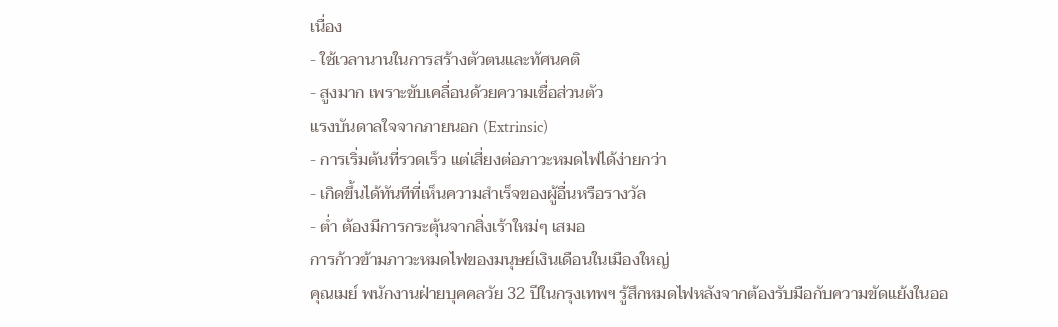เนื่อง
- ใช้เวลานานในการสร้างตัวตนและทัศนคติ
- สูงมาก เพราะขับเคลื่อนด้วยความเชื่อส่วนตัว
แรงบันดาลใจจากภายนอก (Extrinsic)
- การเริ่มต้นที่รวดเร็ว แต่เสี่ยงต่อภาวะหมดไฟได้ง่ายกว่า
- เกิดขึ้นได้ทันทีที่เห็นความสำเร็จของผู้อื่นหรือรางวัล
- ต่ำ ต้องมีการกระตุ้นจากสิ่งเร้าใหม่ๆ เสมอ
การก้าวข้ามภาวะหมดไฟของมนุษย์เงินเดือนในเมืองใหญ่
คุณเมย์ พนักงานฝ่ายบุคคลวัย 32 ปีในกรุงเทพฯ รู้สึกหมดไฟหลังจากต้องรับมือกับความขัดแย้งในออ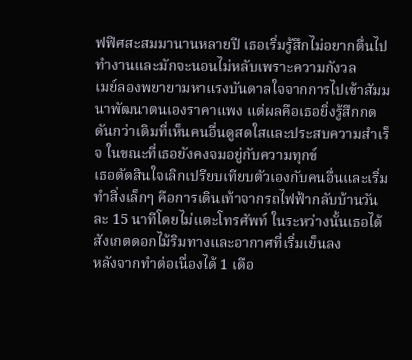ฟฟิศสะสมมานานหลายปี เธอเริ่มรู้สึกไม่อยากตื่นไปทำงานและมักจะนอนไม่หลับเพราะความกังวล
เมย์ลองพยายามหาแรงบันดาลใจจากการไปเข้าสัมมนาพัฒนาตนเองราคาแพง แต่ผลคือเธอยิ่งรู้สึกกดดันกว่าเดิมที่เห็นคนอื่นดูสดใสและประสบความสำเร็จ ในขณะที่เธอยังคงจมอยู่กับความทุกข์
เธอตัดสินใจเลิกเปรียบเทียบตัวเองกับคนอื่นและเริ่มทำสิ่งเล็กๆ คือการเดินเท้าจากรถไฟฟ้ากลับบ้านวันละ 15 นาทีโดยไม่แตะโทรศัพท์ ในระหว่างนั้นเธอได้สังเกตดอกไม้ริมทางและอากาศที่เริ่มเย็นลง
หลังจากทำต่อเนื่องได้ 1 เดือ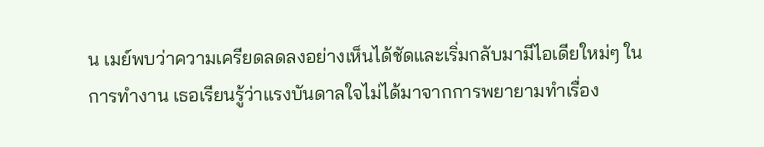น เมย์พบว่าความเครียดลดลงอย่างเห็นได้ชัดและเริ่มกลับมามีไอเดียใหม่ๆ ในการทำงาน เธอเรียนรู้ว่าแรงบันดาลใจไม่ได้มาจากการพยายามทำเรื่อง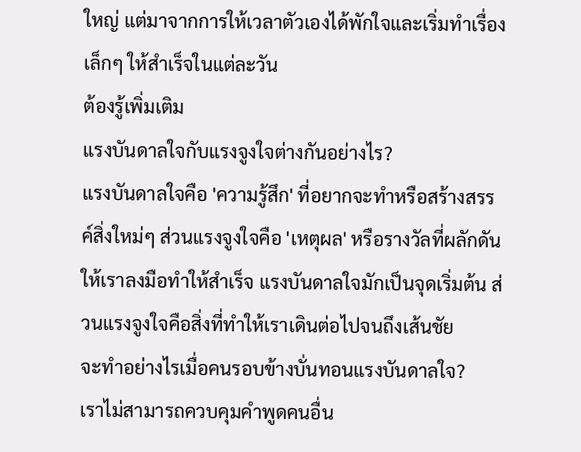ใหญ่ แต่มาจากการให้เวลาตัวเองได้พักใจและเริ่มทำเรื่องเล็กๆ ให้สำเร็จในแต่ละวัน
ต้องรู้เพิ่มเติม
แรงบันดาลใจกับแรงจูงใจต่างกันอย่างไร?
แรงบันดาลใจคือ 'ความรู้สึก' ที่อยากจะทำหรือสร้างสรรค์สิ่งใหม่ๆ ส่วนแรงจูงใจคือ 'เหตุผล' หรือรางวัลที่ผลักดันให้เราลงมือทำให้สำเร็จ แรงบันดาลใจมักเป็นจุดเริ่มต้น ส่วนแรงจูงใจคือสิ่งที่ทำให้เราเดินต่อไปจนถึงเส้นชัย
จะทำอย่างไรเมื่อคนรอบข้างบั่นทอนแรงบันดาลใจ?
เราไม่สามารถควบคุมคำพูดคนอื่น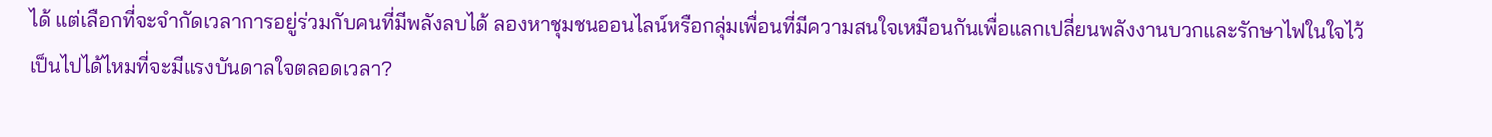ได้ แต่เลือกที่จะจำกัดเวลาการอยู่ร่วมกับคนที่มีพลังลบได้ ลองหาชุมชนออนไลน์หรือกลุ่มเพื่อนที่มีความสนใจเหมือนกันเพื่อแลกเปลี่ยนพลังงานบวกและรักษาไฟในใจไว้
เป็นไปได้ไหมที่จะมีแรงบันดาลใจตลอดเวลา?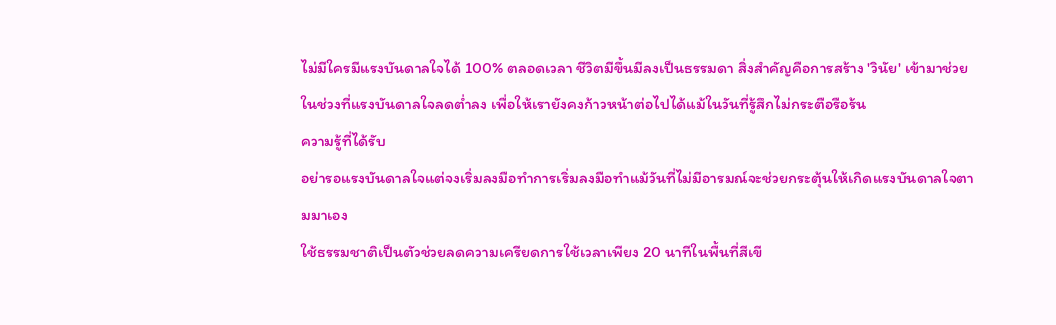ไม่มีใครมีแรงบันดาลใจได้ 100% ตลอดเวลา ชีวิตมีขึ้นมีลงเป็นธรรมดา สิ่งสำคัญคือการสร้าง 'วินัย' เข้ามาช่วยในช่วงที่แรงบันดาลใจลดต่ำลง เพื่อให้เรายังคงก้าวหน้าต่อไปได้แม้ในวันที่รู้สึกไม่กระตือรือร้น
ความรู้ที่ได้รับ
อย่ารอแรงบันดาลใจแต่จงเริ่มลงมือทำการเริ่มลงมือทำแม้วันที่ไม่มีอารมณ์จะช่วยกระตุ้นให้เกิดแรงบันดาลใจตามมาเอง
ใช้ธรรมชาติเป็นตัวช่วยลดความเครียดการใช้เวลาเพียง 20 นาทีในพื้นที่สีเขี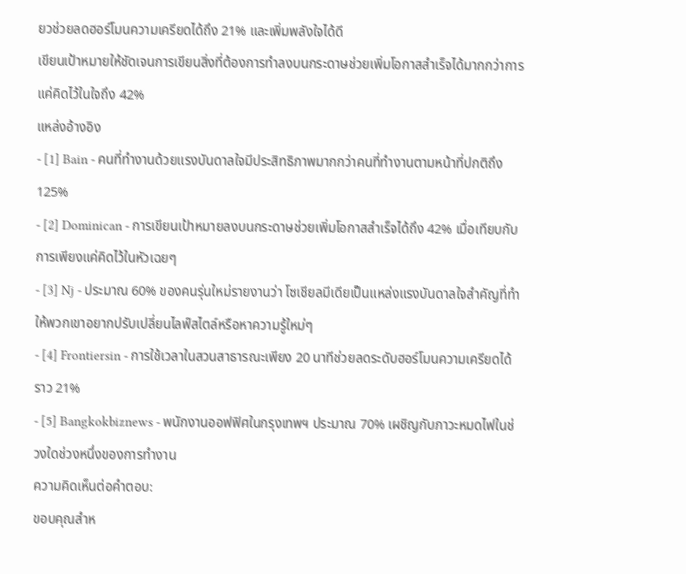ยวช่วยลดฮอร์โมนความเครียดได้ถึง 21% และเพิ่มพลังใจได้ดี
เขียนเป้าหมายให้ชัดเจนการเขียนสิ่งที่ต้องการทำลงบนกระดาษช่วยเพิ่มโอกาสสำเร็จได้มากกว่าการแค่คิดไว้ในใจถึง 42%
แหล่งอ้างอิง
- [1] Bain - คนที่ทำงานด้วยแรงบันดาลใจมีประสิทธิภาพมากกว่าคนที่ทำงานตามหน้าที่ปกติถึง 125%
- [2] Dominican - การเขียนเป้าหมายลงบนกระดาษช่วยเพิ่มโอกาสสำเร็จได้ถึง 42% เมื่อเทียบกับการเพียงแค่คิดไว้ในหัวเฉยๆ
- [3] Nj - ประมาณ 60% ของคนรุ่นใหม่รายงานว่า โซเชียลมีเดียเป็นแหล่งแรงบันดาลใจสำคัญที่ทำให้พวกเขาอยากปรับเปลี่ยนไลฟ์สไตล์หรือหาความรู้ใหม่ๆ
- [4] Frontiersin - การใช้เวลาในสวนสาธารณะเพียง 20 นาทีช่วยลดระดับฮอร์โมนความเครียดได้ราว 21%
- [5] Bangkokbiznews - พนักงานออฟฟิศในกรุงเทพฯ ประมาณ 70% เผชิญกับภาวะหมดไฟในช่วงใดช่วงหนึ่งของการทำงาน
ความคิดเห็นต่อคำตอบ:
ขอบคุณสำห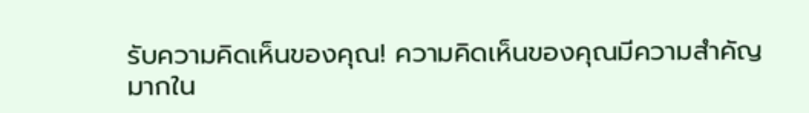รับความคิดเห็นของคุณ! ความคิดเห็นของคุณมีความสำคัญมากใน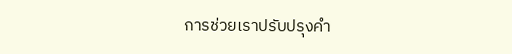การช่วยเราปรับปรุงคำ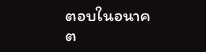ตอบในอนาคต